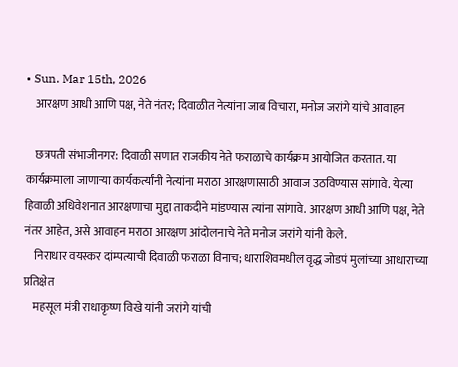• Sun. Mar 15th, 2026
    आरक्षण आधी आणि पक्ष, नेते नंतर; दिवाळीत नेत्यांना जाब विचारा, मनोज जरांगे यांचे आवाहन

    छत्रपती संभाजीनगर: दिवाळी सणात राजकीय नेते फराळाचे कार्यक्रम आयोजित करतात. या कार्यक्रमाला जाणाऱ्या कार्यकर्त्यांनी नेत्यांना मराठा आरक्षणासाठी आवाज उठविण्यास सांगावे. येत्या हिवाळी अधिवेशनात आरक्षणाचा मुद्दा ताकदीने मांडण्यास त्यांना सांगावे. आरक्षण आधी आणि पक्ष, नेते नंतर आहेत, असे आवाहन मराठा आरक्षण आंदोलनाचे नेते मनोज जरांगे यांनी केले.
    निराधार वयस्कर दांम्पत्याची दिवाळी फराळा विनाच; धाराशिवमधील वृद्ध जोडपं मुलांच्या आधाराच्या प्रतिक्षेत
    महसूल मंत्री राधाकृष्ण विखे यांनी जरांगे यांची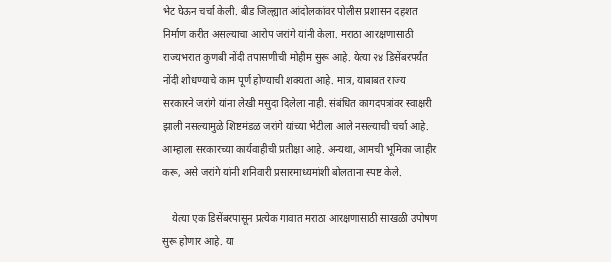भेट घेऊन चर्चा केली. बीड जिल्ह्यात आंदोलकांवर पोलीस प्रशासन दहशत निर्माण करीत असल्याचा आरोप जरांगे यांनी केला. मराठा आरक्षणासाठी राज्यभरात कुणबी नोंदी तपासणीची मोहीम सुरू आहे. येत्या २४ डिसेंबरपर्यंत नोंदी शोधण्याचे काम पूर्ण होण्याची शक्यता आहे. मात्र, याबाबत राज्य सरकारने जरांगे यांना लेखी मसुदा दिलेला नाही. संबंधित कागदपत्रांवर स्वाक्षरी झाली नसल्यामुळे शिष्टमंडळ जरांगे यांच्या भेटीला आले नसल्याची चर्चा आहे. आम्हाला सरकारच्या कार्यवाहीची प्रतीक्षा आहे. अन्यथा, आमची भूमिका जाहीर करू, असे जरांगे यांनी शनिवारी प्रसारमाध्यमांशी बोलताना स्पष्ट केले.

    येत्या एक डिसेंबरपासून प्रत्येक गावात मराठा आरक्षणासाठी साखळी उपोषण सुरू होणार आहे. या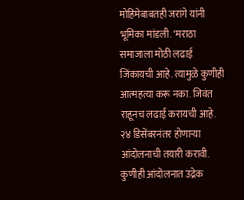मोहिमेबाबतही जरांगे यांनी भूमिका मांडली. ‘मराठा समाजाला मोठी लढाई जिंकायची आहे. त्यामुळे कुणीही आत्महत्या करू नका. जिवंत राहूनच लढाई करायची आहे. २४ डिसेंबरनंतर होणाऱ्या आंदोलनाची तयारी करावी. कुणीही आंदोलनात उद्रेक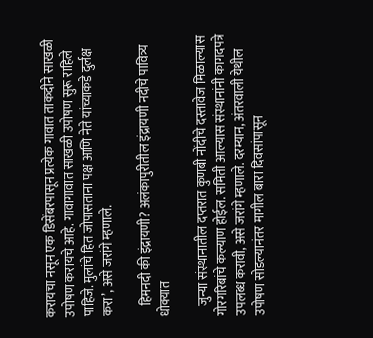करायचा नसून एक डिसेंबरपासून प्रत्येक गावात ताकदीने साखळी उपोषण करायचे आहे. गावागावात साखळी उपोषण सुरू राहिले पाहिजे. मुलांचे हित जोपासताना पक्ष आणि नेते यांच्याकडे दुर्लक्ष करा’, असे जरांगे म्हणाले.

    हिमनदी की इंद्रायणी? अलंकापुरीतील इंद्रायणी नदीचे पावित्र्य धोक्यात

    जुन्या संस्थानातील दप्तरात कुणबी नोंदीचे दस्तावेज मिळाल्यास गोरगरिबांचे कल्याण होईल. समिती आल्यास संस्थानांनी कागदपत्रे उपलब्ध करावी, असे जरांगे म्हणाले. दरम्यान, अंतरवाली येथील उपोषण सोडल्यानंतर मागील बारा दिवसांपासून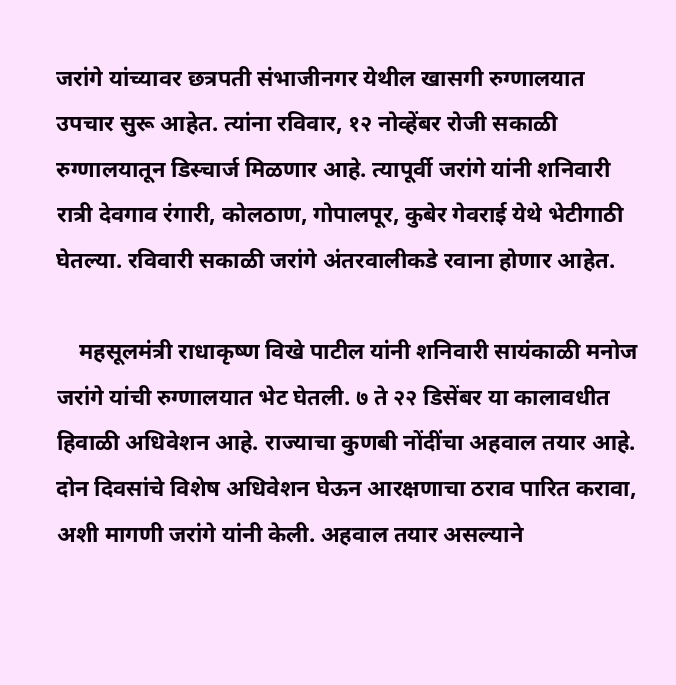जरांगे यांच्यावर छत्रपती संभाजीनगर येथील खासगी रुग्णालयात उपचार सुरू आहेत. त्यांना रविवार, १२ नोव्हेंबर रोजी सकाळी रुग्णालयातून डिस्चार्ज मिळणार आहे. त्यापूर्वी जरांगे यांनी शनिवारी रात्री देवगाव रंगारी, कोलठाण, गोपालपूर, कुबेर गेवराई येथे भेटीगाठी घेतल्या. रविवारी सकाळी जरांगे अंतरवालीकडे रवाना होणार आहेत.

    महसूलमंत्री राधाकृष्ण विखे पाटील यांनी शनिवारी सायंकाळी मनोज जरांगे यांची रुग्णालयात भेट घेतली. ७ ते २२ डिसेंबर या कालावधीत हिवाळी अधिवेशन आहे. राज्याचा कुणबी नोंदींचा अहवाल तयार आहे. दोन दिवसांचे विशेष अधिवेशन घेऊन आरक्षणाचा ठराव पारित करावा, अशी मागणी जरांगे यांनी केली. अहवाल तयार असल्याने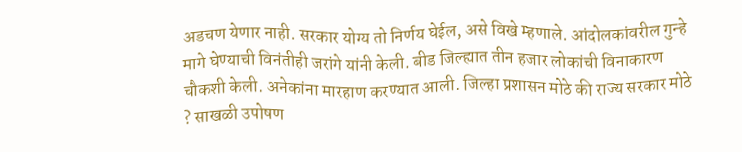अडचण येणार नाही. सरकार योग्य तो निर्णय घेईल, असे विखे म्हणाले. आंदोलकांवरील गुन्हे मागे घेण्याची विनंतीही जरांगे यांनी केली. बीड जिल्ह्यात तीन हजार लोकांची विनाकारण चौकशी केली. अनेकांना मारहाण करण्यात आली. जिल्हा प्रशासन मोठे की राज्य सरकार मोठे ? साखळी उपोषण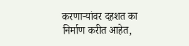करणाऱ्यांवर दहशत का निर्माण करीत आहेत,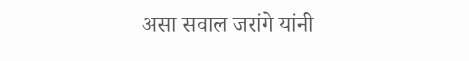असा सवाल जरांगे यांनी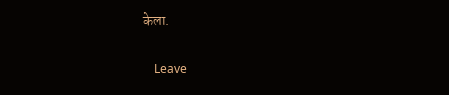केला.

    Leave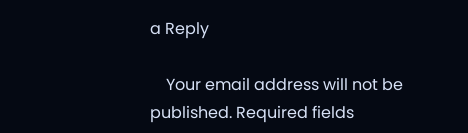a Reply

    Your email address will not be published. Required fields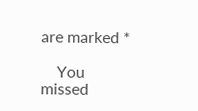are marked *

    You missed